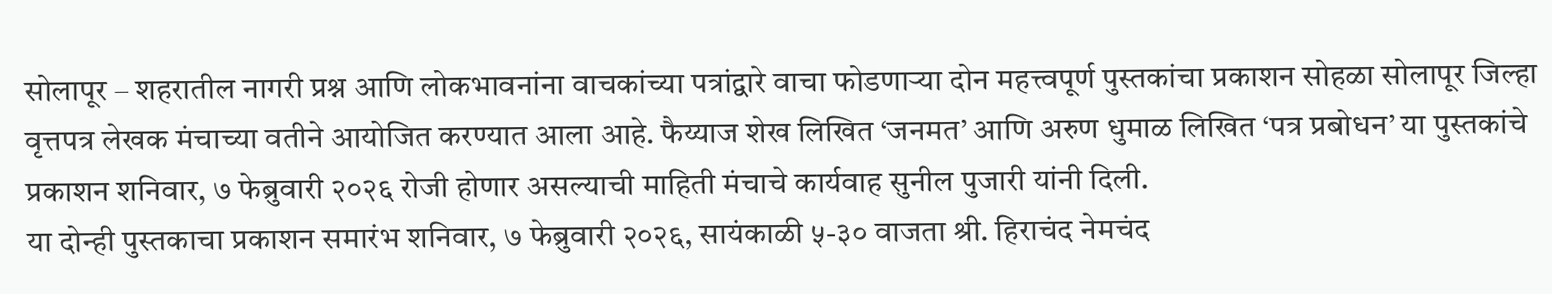सोलापूर – शहरातील नागरी प्रश्न आणि लोकभावनांना वाचकांच्या पत्रांद्वारे वाचा फोडणाऱ्या दोन महत्त्वपूर्ण पुस्तकांचा प्रकाशन सोहळा सोलापूर जिल्हा वृत्तपत्र लेखक मंचाच्या वतीने आयोजित करण्यात आला आहे. फैय्याज शेख लिखित ‘जनमत’ आणि अरुण धुमाळ लिखित ‘पत्र प्रबोधन’ या पुस्तकांचे प्रकाशन शनिवार, ७ फेब्रुवारी २०२६ रोजी होणार असल्याची माहिती मंचाचे कार्यवाह सुनील पुजारी यांनी दिली.
या दोन्ही पुस्तकाचा प्रकाशन समारंभ शनिवार, ७ फेब्रुवारी २०२६, सायंकाळी ५-३० वाजता श्री. हिराचंद नेमचंद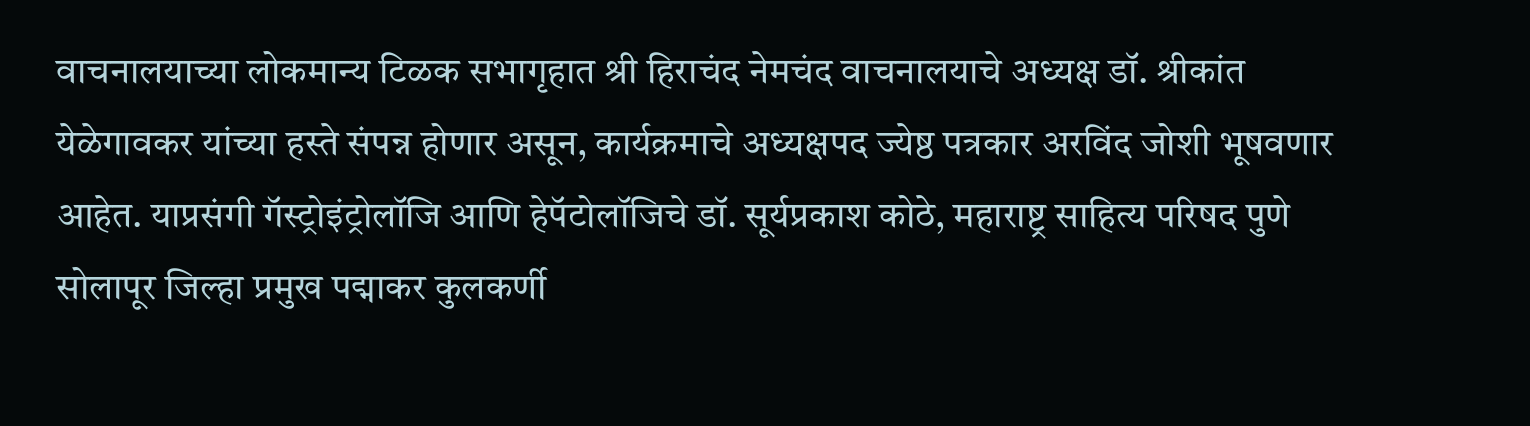वाचनालयाच्या लोकमान्य टिळक सभागृहात श्री हिराचंद नेमचंद वाचनालयाचे अध्यक्ष डॉ. श्रीकांत येळेगावकर यांच्या हस्ते संपन्न होणार असून, कार्यक्रमाचे अध्यक्षपद ज्येष्ठ पत्रकार अरविंद जोशी भूषवणार आहेत. याप्रसंगी गॅस्ट्रोइंट्रोलॉजि आणि हेपॅटोलॉजिचे डॉ. सूर्यप्रकाश कोठे, महाराष्ट्र साहित्य परिषद पुणे सोलापूर जिल्हा प्रमुख पद्माकर कुलकर्णी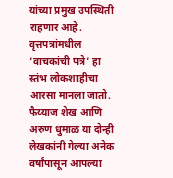यांच्या प्रमुख उपस्थिती राहणार आहे.
वृत्तपत्रांमधील ‘वाचकांची पत्रे’ हा स्तंभ लोकशाहीचा आरसा मानला जातो. फैय्याज शेख आणि अरुण धुमाळ या दोन्ही लेखकांनी गेल्या अनेक वर्षांपासून आपल्या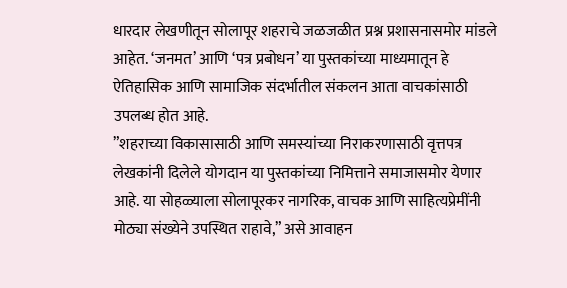धारदार लेखणीतून सोलापूर शहराचे जळजळीत प्रश्न प्रशासनासमोर मांडले आहेत. ‘जनमत’ आणि ‘पत्र प्रबोधन’ या पुस्तकांच्या माध्यमातून हे ऐतिहासिक आणि सामाजिक संदर्भातील संकलन आता वाचकांसाठी उपलब्ध होत आहे.
”शहराच्या विकासासाठी आणि समस्यांच्या निराकरणासाठी वृत्तपत्र लेखकांनी दिलेले योगदान या पुस्तकांच्या निमित्ताने समाजासमोर येणार आहे. या सोहळ्याला सोलापूरकर नागरिक, वाचक आणि साहित्यप्रेमींनी मोठ्या संख्येने उपस्थित राहावे,” असे आवाहन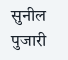सुनील पुजारी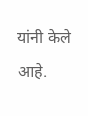यांनी केले आहे.